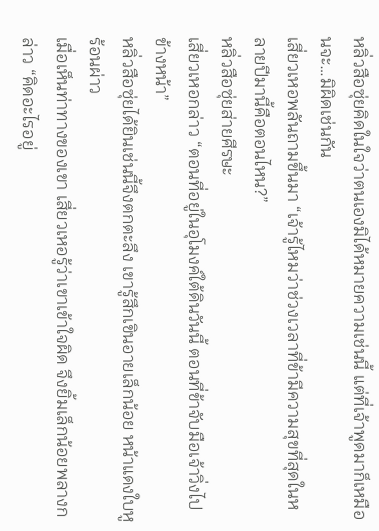หลิ่วสือซุ่ยคิดในใจว่าตนเองมิได้หมายความเช่นนี้ แต่ที่เจ้าพูดมาก็เหมือนจะ…มิผิดเช่นกัน
เสี่ยวเหอพลันถามขึ้นมา “เจ้ารู้ไหมว่าช่วงเวลาที่ข้ามีความสุขที่สุดในหลายปีมานี้คือตอนไหน?”
หลิ่วสือซุ่ยส่ายศีรษะ
เสี่ยวเหอกล่าว “ตอนที่อยู่ในอุโมงค์ใต้ดินวันนี้ ตอนที่ข้าจับมือเจ้าวิ่งไปข้างหน้า”
หลิ่วสือซุ่ยได้ยินเช่นนี้จึงตกตะลึง เขารู้สึกเขินอายเล็กน้อย หน้าแดงใบหูร้อนผ่าว
เมื่อเห็นท่าทางของเขา เสี่ยวเหอรู้ว่าเขาเข้าใจผิด จึงยิ้มเล็กน้อยพลางกล่าว “คิดอะไรอยู่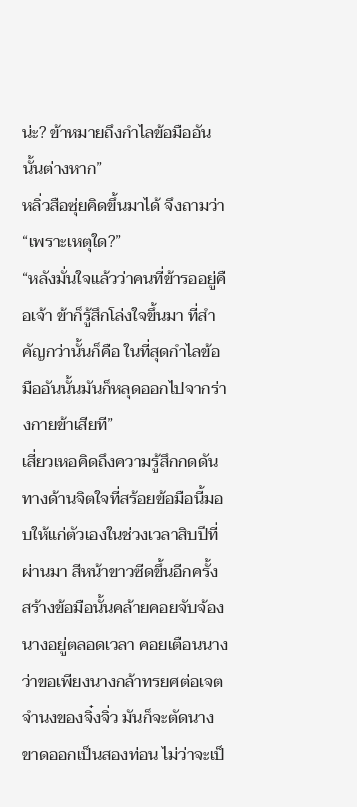น่ะ? ข้าหมายถึงกำไลข้อมืออันนั้นต่างหาก”
หลิ่วสือซุ่ยคิดขึ้นมาได้ จึงถามว่า “เพราะเหตุใด?”
“หลังมั่นใจแล้วว่าคนที่ข้ารออยู่คือเจ้า ข้าก็รู้สึกโล่งใจขึ้นมา ที่สำคัญกว่านั้นก็คือ ในที่สุดกำไลข้อมืออันนั้นมันก็หลุดออกไปจากร่างกายข้าเสียที”
เสี่ยวเหอคิดถึงความรู้สึกกดดันทางด้านจิตใจที่สร้อยข้อมือนี้มอบให้แก่ตัวเองในช่วงเวลาสิบปีที่ผ่านมา สีหน้าขาวซีดขึ้นอีกครั้ง
สร้างข้อมือนั้นคล้ายคอยจับจ้องนางอยู่ตลอดเวลา คอยเตือนนางว่าขอเพียงนางกล้าทรยศต่อเจตจำนงของจิ๋งจิ่ว มันก็จะตัดนางขาดออกเป็นสองท่อน ไม่ว่าจะเป็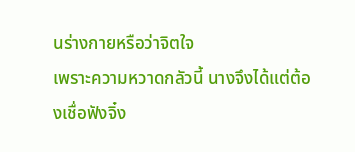นร่างกายหรือว่าจิตใจ
เพราะความหวาดกลัวนี้ นางจึงได้แต่ต้องเชื่อฟังจิ๋ง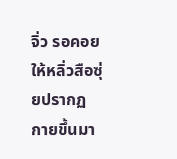จิ่ว รอคอยให้หลิ่วสือซุ่ยปรากฏกายขึ้นมา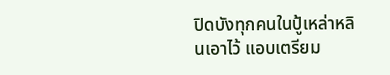ปิดบังทุกคนในปู้เหล่าหลินเอาไว้ แอบเตรียม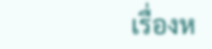เรื่องห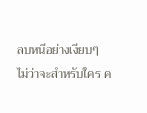ลบหนีอย่างเงียบๆ
ไม่ว่าจะสำหรับใคร ค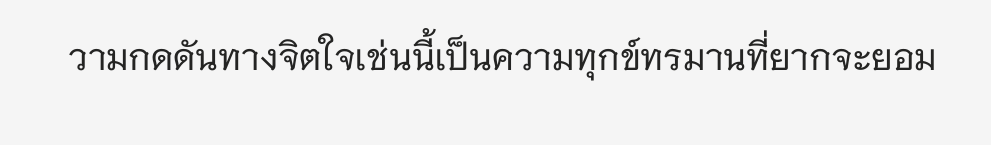วามกดดันทางจิตใจเช่นนี้เป็นความทุกข์ทรมานที่ยากจะยอม